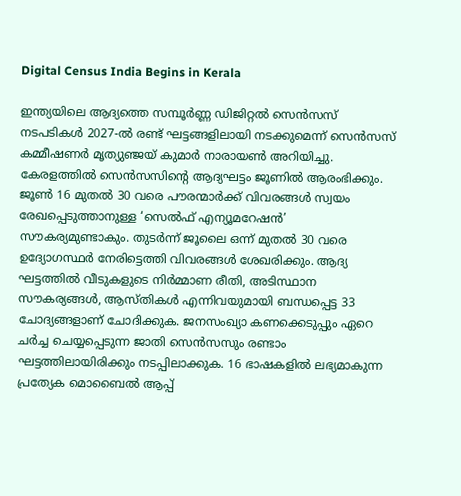Digital Census India Begins in Kerala

ഇന്ത്യയിലെ ആദ്യത്തെ സമ്പൂർണ്ണ ഡിജിറ്റൽ സെൻസസ് നടപടികൾ 2027-ൽ രണ്ട് ഘട്ടങ്ങളിലായി നടക്കുമെന്ന് സെൻസസ് കമ്മീഷണർ മൃത്യുഞ്ജയ് കുമാർ നാരായൺ അറിയിച്ചു. കേരളത്തിൽ സെൻസസിന്റെ ആദ്യഘട്ടം ജൂണിൽ ആരംഭിക്കും. ജൂൺ 16 മുതൽ 30 വരെ പൗരന്മാർക്ക് വിവരങ്ങൾ സ്വയം രേഖപ്പെടുത്താനുള്ള ‘സെൽഫ് എന്യൂമറേഷൻ’ സൗകര്യമുണ്ടാകും. തുടർന്ന് ജൂലൈ ഒന്ന് മുതൽ 30 വരെ ഉദ്യോഗസ്ഥർ നേരിട്ടെത്തി വിവരങ്ങൾ ശേഖരിക്കും. ആദ്യ ഘട്ടത്തിൽ വീടുകളുടെ നിർമ്മാണ രീതി, അടിസ്ഥാന സൗകര്യങ്ങൾ, ആസ്തികൾ എന്നിവയുമായി ബന്ധപ്പെട്ട 33 ചോദ്യങ്ങളാണ് ചോദിക്കുക. ജനസംഖ്യാ കണക്കെടുപ്പും ഏറെ ചർച്ച ചെയ്യപ്പെടുന്ന ജാതി സെൻസസും രണ്ടാം ഘട്ടത്തിലായിരിക്കും നടപ്പിലാക്കുക. 16 ഭാഷകളിൽ ലഭ്യമാകുന്ന പ്രത്യേക മൊബൈൽ ആപ്പ്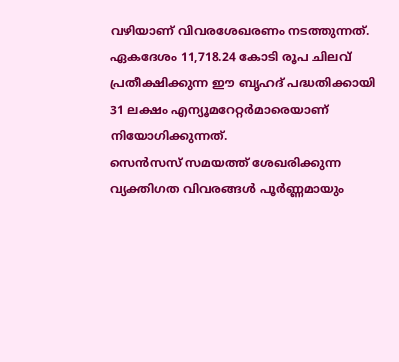വഴിയാണ് വിവരശേഖരണം നടത്തുന്നത്. ഏകദേശം 11,718.24 കോടി രൂപ ചിലവ് പ്രതീക്ഷിക്കുന്ന ഈ ബൃഹദ് പദ്ധതിക്കായി 31 ലക്ഷം എന്യൂമറേറ്റർമാരെയാണ് നിയോഗിക്കുന്നത്.
സെൻസസ് സമയത്ത് ശേഖരിക്കുന്ന വ്യക്തിഗത വിവരങ്ങൾ പൂർണ്ണമായും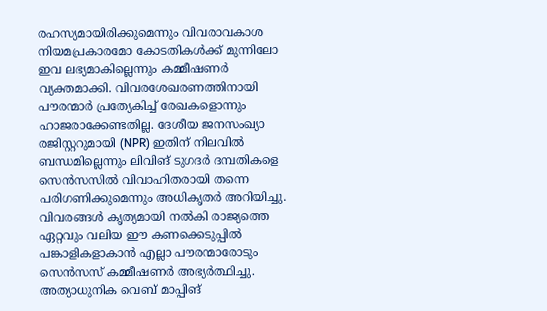രഹസ്യമായിരിക്കുമെന്നും വിവരാവകാശ നിയമപ്രകാരമോ കോടതികൾക്ക് മുന്നിലോ ഇവ ലഭ്യമാകില്ലെന്നും കമ്മീഷണർ വ്യക്തമാക്കി. വിവരശേഖരണത്തിനായി പൗരന്മാർ പ്രത്യേകിച്ച് രേഖകളൊന്നും ഹാജരാക്കേണ്ടതില്ല. ദേശീയ ജനസംഖ്യാ രജിസ്റ്ററുമായി (NPR) ഇതിന് നിലവിൽ ബന്ധമില്ലെന്നും ലിവിങ് ടുഗദർ ദമ്പതികളെ സെൻസസിൽ വിവാഹിതരായി തന്നെ പരിഗണിക്കുമെന്നും അധികൃതർ അറിയിച്ചു. വിവരങ്ങൾ കൃത്യമായി നൽകി രാജ്യത്തെ ഏറ്റവും വലിയ ഈ കണക്കെടുപ്പിൽ പങ്കാളികളാകാൻ എല്ലാ പൗരന്മാരോടും സെൻസസ് കമ്മീഷണർ അഭ്യർത്ഥിച്ചു. അത്യാധുനിക വെബ് മാപ്പിങ്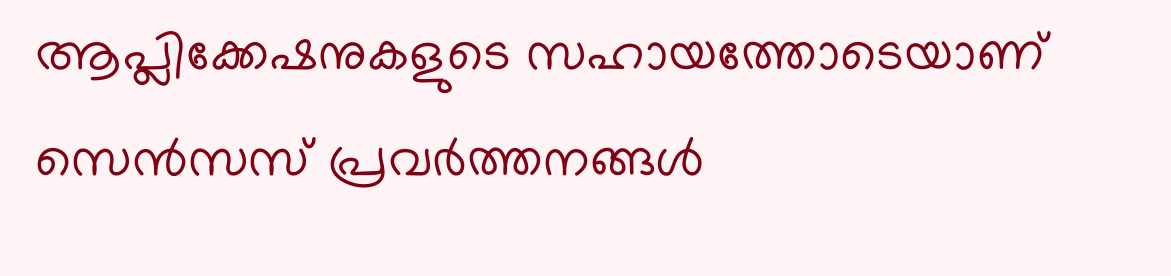ആപ്ലിക്കേഷനുകളുടെ സഹായത്തോടെയാണ് സെൻസസ് പ്രവർത്തനങ്ങൾ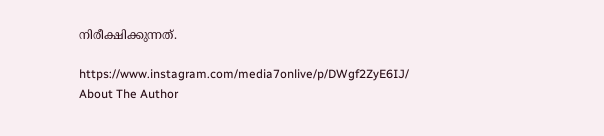നിരീക്ഷിക്കുന്നത്.

https://www.instagram.com/media7onlive/p/DWgf2ZyE6IJ/
About The Author